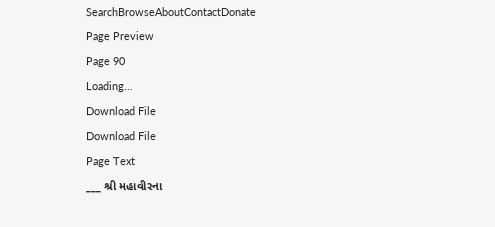SearchBrowseAboutContactDonate
Page Preview
Page 90
Loading...
Download File
Download File
Page Text
___ શ્રી મહાવીરના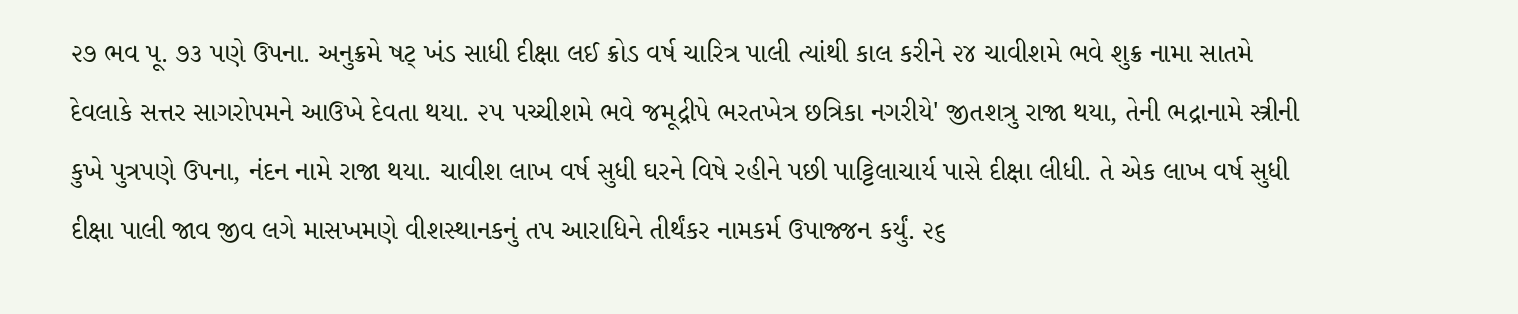૨૭ ભવ પૂ. ૭૩ પણે ઉપના. અનુક્રમે ષટ્ ખંડ સાધી દીક્ષા લઈ ક્રોડ વર્ષ ચારિત્ર પાલી ત્યાંથી કાલ કરીને ૨૪ ચાવીશમે ભવે શુક્ર નામા સાતમે દેવલાકે સત્તર સાગરોપમને આઉખે દેવતા થયા. ૨૫ પચ્ચીશમે ભવે જમૂદ્રીપે ભરતખેત્ર છત્રિકા નગરીયે' જીતશત્રુ રાજા થયા, તેની ભદ્રાનામે સ્ત્રીની કુખે પુત્રપણે ઉપના, નંદન નામે રાજા થયા. ચાવીશ લાખ વર્ષ સુધી ઘરને વિષે રહીને પછી પાટ્ટિલાચાર્ય પાસે દીક્ષા લીધી. તે એક લાખ વર્ષ સુધી દીક્ષા પાલી જાવ જીવ લગે માસખમણે વીશસ્થાનકનું તપ આરાધિને તીર્થંકર નામકર્મ ઉપાજ્જન કર્યું. ૨૬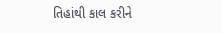તિહાંથી કાલ કરીને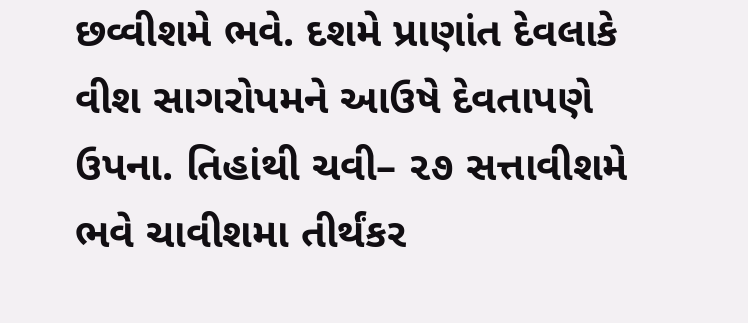છવ્વીશમે ભવે. દશમે પ્રાણાંત દેવલાકે વીશ સાગરોપમને આઉષે દેવતાપણે ઉપના. તિહાંથી ચવી– ૨૭ સત્તાવીશમે ભવે ચાવીશમા તીર્થંકર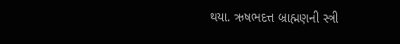થયા. ઋષભદત્ત બ્રાહ્મણની સ્ત્રી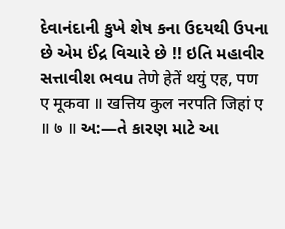દેવાનંદાની કુખે શેષ કના ઉદયથી ઉપના છે એમ ઈંદ્ર વિચારે છે !! ઇતિ મહાવીર સત્તાવીશ ભવu तेणे हेतें थयुं एह, पण ए मूकवा ॥ खत्तिय कुल नरपति जिहां ए ॥ ७ ॥ અ:—તે કારણ માટે આ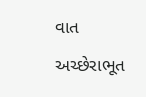વાત અચ્છેરાભૂત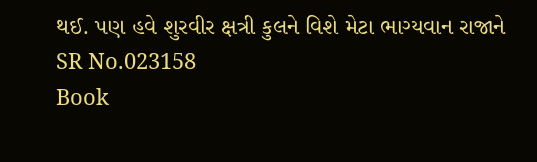થઈ. પણ હવે શુરવીર ક્ષત્રી કુલને વિશે મેટા ભાગ્યવાન રાજાને
SR No.023158
Book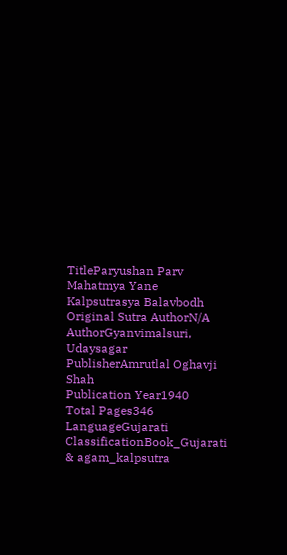TitleParyushan Parv Mahatmya Yane Kalpsutrasya Balavbodh
Original Sutra AuthorN/A
AuthorGyanvimalsuri, Udaysagar
PublisherAmrutlal Oghavji Shah
Publication Year1940
Total Pages346
LanguageGujarati
ClassificationBook_Gujarati & agam_kalpsutra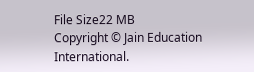File Size22 MB
Copyright © Jain Education International.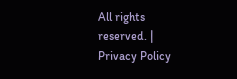All rights reserved. | Privacy Policy